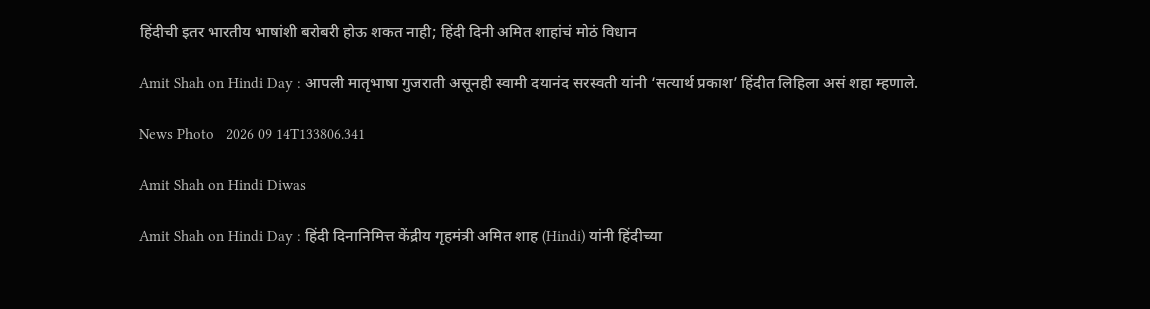हिंदीची इतर भारतीय भाषांशी बरोबरी होऊ शकत नाही; हिंदी दिनी अमित शाहांचं मोठं विधान

Amit Shah on Hindi Day : आपली मातृभाषा गुजराती असूनही स्वामी दयानंद सरस्वती यांनी ‘सत्यार्थ प्रकाश’ हिंदीत लिहिला असं शहा म्हणाले.

News Photo   2026 09 14T133806.341

Amit Shah on Hindi Diwas

Amit Shah on Hindi Day : हिंदी दिनानिमित्त केंद्रीय गृहमंत्री अमित शाह (Hindi) यांनी हिंदीच्या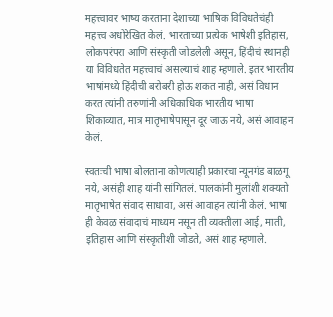महत्त्वावर भाष्य करताना देशाच्या भाषिक विविधतेचंही महत्त्व अधोरेखित केलं. भारताच्या प्रत्येक भाषेशी इतिहास, लोकपरंपरा आणि संस्कृती जोडलेली असून, हिंदीचं स्थानही या विविधतेत महत्त्वाचं असल्याचं शाह म्हणाले. इतर भारतीय भाषांमध्ये हिंदीची बरोबरी होऊ शकत नाही, असं विधान करत त्यांनी तरुणांनी अधिकाधिक भारतीय भाषा शिकाव्यात, मात्र मातृभाषेपासून दूर जाऊ नये, असं आवाहन केलं.

स्वतःची भाषा बोलताना कोणत्याही प्रकारचा न्यूनगंड बाळगू नये, असंही शाह यांनी सांगितलं. पालकांनी मुलांशी शक्यतो मातृभाषेत संवाद साधावा, असं आवाहन त्यांनी केलं. भाषा ही केवळ संवादाचं माध्यम नसून ती व्यक्तीला आई, माती, इतिहास आणि संस्कृतीशी जोडते, असं शाह म्हणाले.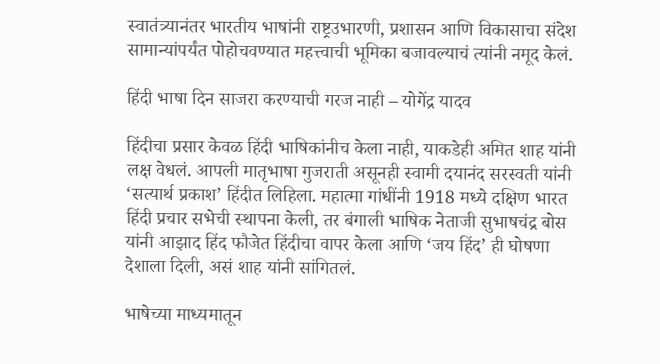स्वातंत्र्यानंतर भारतीय भाषांनी राष्ट्रउभारणी, प्रशासन आणि विकासाचा संदेश सामान्यांपर्यंत पोहोचवण्यात महत्त्वाची भूमिका बजावल्याचं त्यांनी नमूद केलं.

हिंदी भाषा दिन साजरा करण्याची गरज नाही – योगेंद्र यादव

हिंदीचा प्रसार केवळ हिंदी भाषिकांनीच केला नाही, याकडेही अमित शाह यांनी लक्ष वेधलं. आपली मातृभाषा गुजराती असूनही स्वामी दयानंद सरस्वती यांनी ‘सत्यार्थ प्रकाश’ हिंदीत लिहिला. महात्मा गांधींनी 1918 मध्ये दक्षिण भारत हिंदी प्रचार सभेची स्थापना केली, तर बंगाली भाषिक नेताजी सुभाषचंद्र बोस यांनी आझाद हिंद फौजेत हिंदीचा वापर केला आणि ‘जय हिंद’ ही घोषणा देशाला दिली, असं शाह यांनी सांगितलं.

भाषेच्या माध्यमातून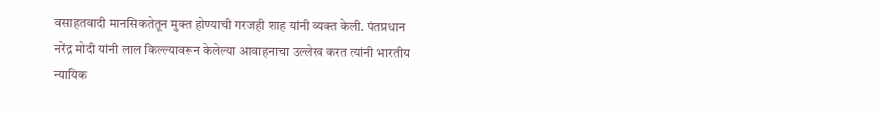वसाहतवादी मानसिकतेतून मुक्त होण्याची गरजही शाह यांनी व्यक्त केली. पंतप्रधान नरेंद्र मोदी यांनी लाल किल्ल्यावरून केलेल्या आवाहनाचा उल्लेख करत त्यांनी भारतीय न्यायिक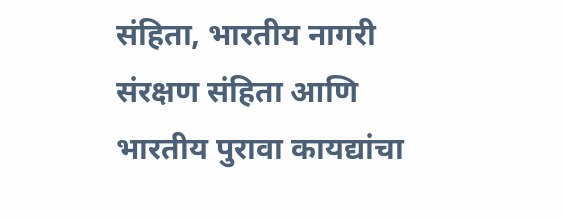संहिता, भारतीय नागरी संरक्षण संहिता आणि भारतीय पुरावा कायद्यांचा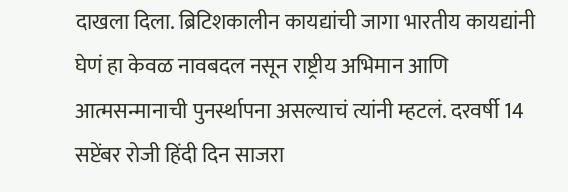दाखला दिला. ब्रिटिशकालीन कायद्यांची जागा भारतीय कायद्यांनी घेणं हा केवळ नावबदल नसून राष्ट्रीय अभिमान आणि आत्मसन्मानाची पुनर्स्थापना असल्याचं त्यांनी म्हटलं. दरवर्षी 14 सप्टेंबर रोजी हिंदी दिन साजरा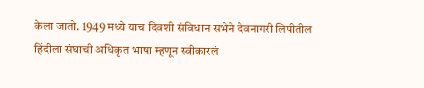केला जातो. 1949 मध्ये याच दिवशी संविधान सभेने देवनागरी लिपीतील हिंदीला संघाची अधिकृत भाषा म्हणून स्वीकारलं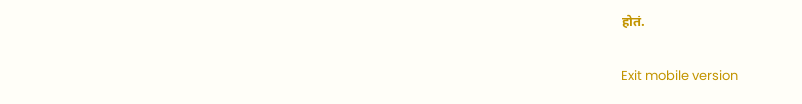होतं.

Exit mobile version